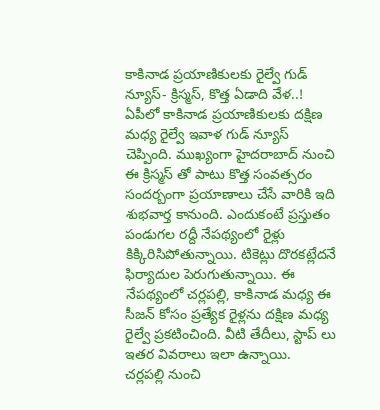కాకినాడ ప్రయాణికులకు రైల్వే గుడ్ న్యూస్- క్రిస్మస్, కొత్త ఏడాది వేళ..!
ఏపీలో కాకినాడ ప్రయాణికులకు దక్షిణ మధ్య రైల్వే ఇవాళ గుడ్ న్యూస్ చెప్పింది. ముఖ్యంగా హైదరాబాద్ నుంచి ఈ క్రిస్మస్ తో పాటు కొత్త సంవత్సరం సందర్బంగా ప్రయాణాలు చేసే వారికి ఇది శుభవార్త కానుంది. ఎందుకంటే ప్రస్తుతం పండుగల రద్దీ నేపథ్యంలో రైళ్లు కిక్కిరిసిపోతున్నాయి. టికెట్లు దొరకట్లేదనే ఫిర్యాదుల పెరుగుతున్నాయి. ఈ నేపథ్యంలో చర్లపల్లి, కాకినాడ మధ్య ఈ సీజన్ కోసం ప్రత్యేక రైళ్లను దక్షిణ మధ్య రైల్వే ప్రకటించింది. వీటి తేదీలు, స్టాప్ లు ఇతర వివరాలు ఇలా ఉన్నాయి.
చర్లపల్లి నుంచి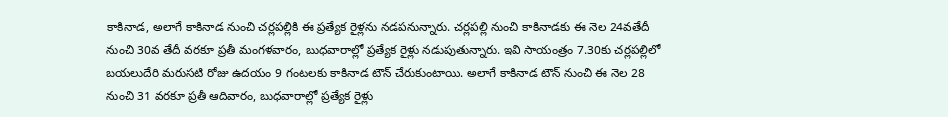కాకినాడ, అలాగే కాకినాడ నుంచి చర్లపల్లికి ఈ ప్రత్యేక రైళ్లను నడపనున్నారు. చర్లపల్లి నుంచి కాకినాడకు ఈ నెల 24వతేదీ నుంచి 30వ తేదీ వరకూ ప్రతీ మంగళవారం, బుధవారాల్లో ప్రత్యేక రైళ్లు నడుపుతున్నారు. ఇవి సాయంత్రం 7.30కు చర్లపల్లిలో బయలుదేరి మరుసటి రోజు ఉదయం 9 గంటలకు కాకినాడ టౌన్ చేరుకుంటాయి. అలాగే కాకినాడ టౌన్ నుంచి ఈ నెల 28 నుంచి 31 వరకూ ప్రతీ ఆదివారం, బుధవారాల్లో ప్రత్యేక రైళ్లు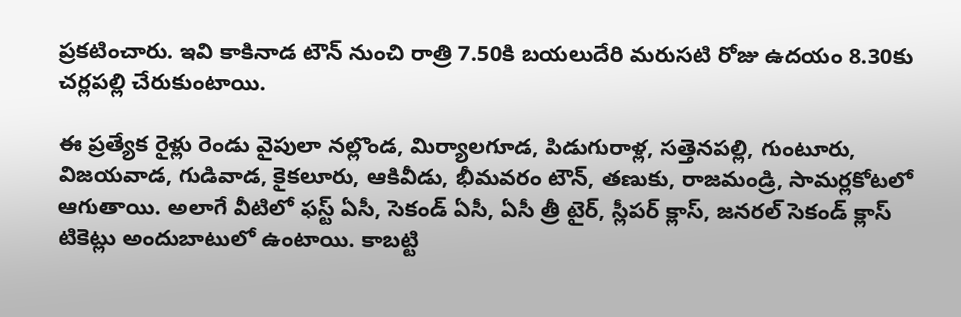ప్రకటించారు. ఇవి కాకినాడ టౌన్ నుంచి రాత్రి 7.50కి బయలుదేరి మరుసటి రోజు ఉదయం 8.30కు చర్లపల్లి చేరుకుంటాయి.

ఈ ప్రత్యేక రైళ్లు రెండు వైపులా నల్లొండ, మిర్యాలగూడ, పిడుగురాళ్ల, సత్తెనపల్లి, గుంటూరు, విజయవాడ, గుడివాడ, కైకలూరు, ఆకివీడు, భీమవరం టౌన్, తణుకు, రాజమండ్రి, సామర్లకోటలో ఆగుతాయి. అలాగే వీటిలో ఫస్ట్ ఏసీ, సెకండ్ ఏసీ, ఏసీ త్రీ టైర్, స్లీపర్ క్లాస్, జనరల్ సెకండ్ క్లాస్ టికెట్లు అందుబాటులో ఉంటాయి. కాబట్టి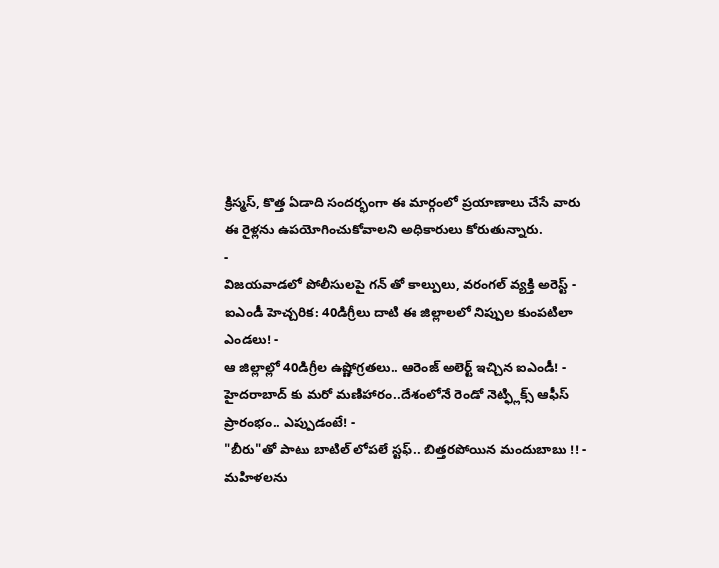క్రిస్మస్, కొత్త ఏడాది సందర్భంగా ఈ మార్గంలో ప్రయాణాలు చేసే వారు ఈ రైళ్లను ఉపయోగించుకోవాలని అధికారులు కోరుతున్నారు.
-
విజయవాడలో పోలీసులపై గన్ తో కాల్పులు, వరంగల్ వ్యక్తి అరెస్ట్ -
ఐఎండీ హెచ్చరిక: 40డిగ్రీలు దాటి ఈ జిల్లాలలో నిప్పుల కుంపటిలా ఎండలు! -
ఆ జిల్లాల్లో 40డిగ్రీల ఉష్ణోగ్రతలు.. ఆరెంజ్ అలెర్ట్ ఇచ్చిన ఐఎండీ! -
హైదరాబాద్ కు మరో మణిహారం..దేశంలోనే రెండో నెట్ఫ్లిక్స్ ఆఫీస్ ప్రారంభం.. ఎప్పుడంటే! -
"బీరు"తో పాటు బాటిల్ లోపలే స్టఫ్.. బిత్తరపోయిన మందుబాబు !! -
మహిళలను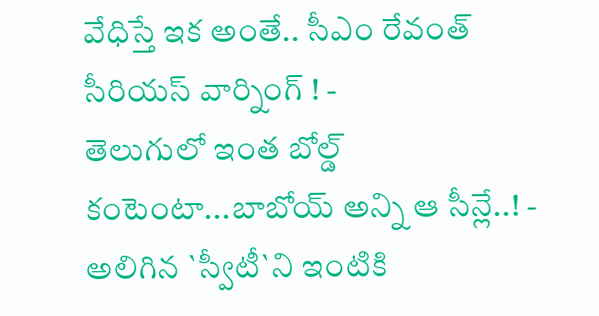వేధిస్తే ఇక అంతే.. సీఎం రేవంత్ సీరియస్ వార్నింగ్ ! -
తెలుగులో ఇంత బోల్డ్ కంటెంటా...బాబోయ్ అన్ని ఆ సీన్లే..! -
అలిగిన `స్వీటీ`ని ఇంటికి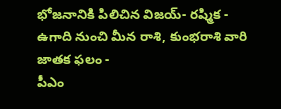భోజనానికి పిలిచిన విజయ్- రష్మిక -
ఉగాది నుంచి మీన రాశి, కుంభరాశి వారి జాతక ఫలం -
పీఎం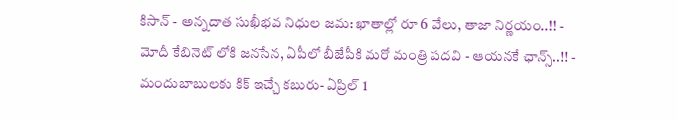కిసాన్ - అన్నదాత సుఖీభవ నిధుల జమ: ఖాతాల్లో రూ 6 వేలు, తాజా నిర్ణయం..!! -
మోదీ కేబినెట్ లోకి జనసేన, ఏపీలో బీజేపీకి మరో మంత్రి పదవి - ఆయనకే ఛాన్స్..!! -
మందుబాబులకు కిక్ ఇచ్చే కబురు- ఏప్రిల్ 1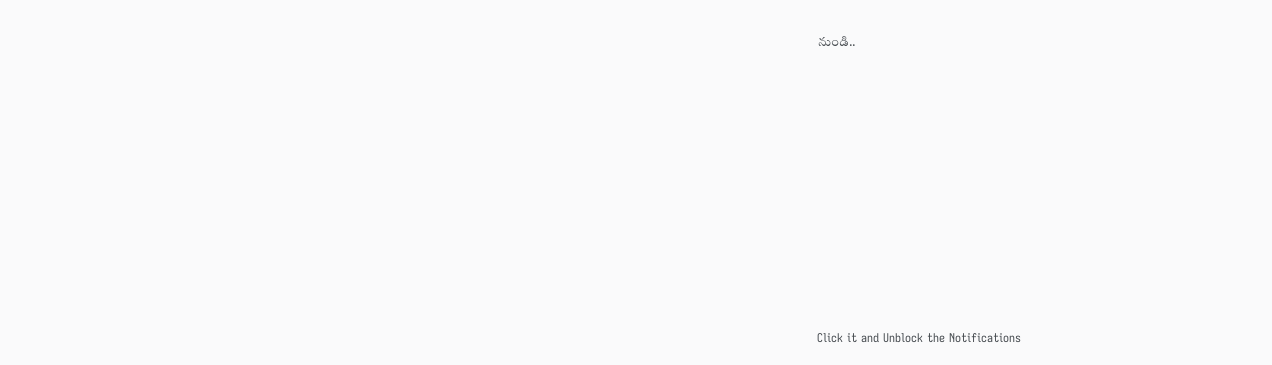నుండి..












Click it and Unblock the Notifications